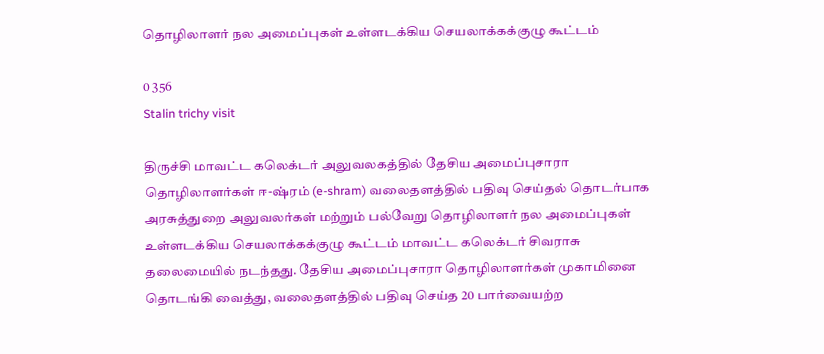தொழிலாளர் நல அமைப்புகள் உள்ளடக்கிய செயலாக்கக்குழு கூட்டம்

0 356
Stalin trichy visit

திருச்சி மாவட்ட கலெக்டர் அலுவலகத்தில் தேசிய அமைப்புசாரா தொழிலாளர்கள் ஈ-ஷ்ரம் (e-shram) வலைதளத்தில் பதிவு செய்தல் தொடர்பாக அரசுத்துறை அலுவலர்கள் மற்றும் பல்வேறு தொழிலாளர் நல அமைப்புகள் உள்ளடக்கிய செயலாக்கக்குழு கூட்டம் மாவட்ட கலெக்டர் சிவராசு தலைமையில் நடந்தது. தேசிய அமைப்புசாரா தொழிலாளர்கள் முகாமினை தொடங்கி வைத்து, வலைதளத்தில் பதிவு செய்த 20 பார்வையற்ற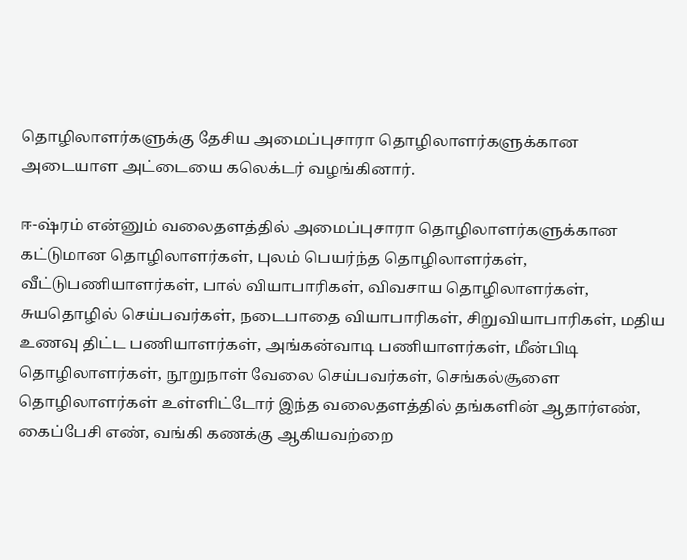தொழிலாளர்களுக்கு தேசிய அமைப்புசாரா தொழிலாளர்களுக்கான அடையாள அட்டையை கலெக்டர் வழங்கினார்.

ஈ-ஷ்ரம் என்னும் வலைதளத்தில் அமைப்புசாரா தொழிலாளர்களுக்கான கட்டுமான தொழிலாளர்கள், புலம் பெயர்ந்த தொழிலாளர்கள், வீட்டுபணியாளர்கள், பால் வியாபாரிகள், விவசாய தொழிலாளர்கள், சுயதொழில் செய்பவர்கள், நடைபாதை வியாபாரிகள், சிறுவியாபாரிகள், மதிய உணவு திட்ட பணியாளர்கள், அங்கன்வாடி பணியாளர்கள், மீன்பிடி தொழிலாளர்கள், நூறுநாள் வேலை செய்பவர்கள், செங்கல்சூளை தொழிலாளர்கள் உள்ளிட்டோர் இந்த வலைதளத்தில் தங்களின் ஆதார்எண், கைப்பேசி எண், வங்கி கணக்கு ஆகியவற்றை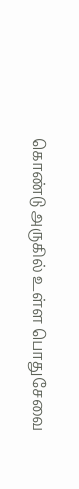கொண்டு அருகில் உள்ள பொதுசேவை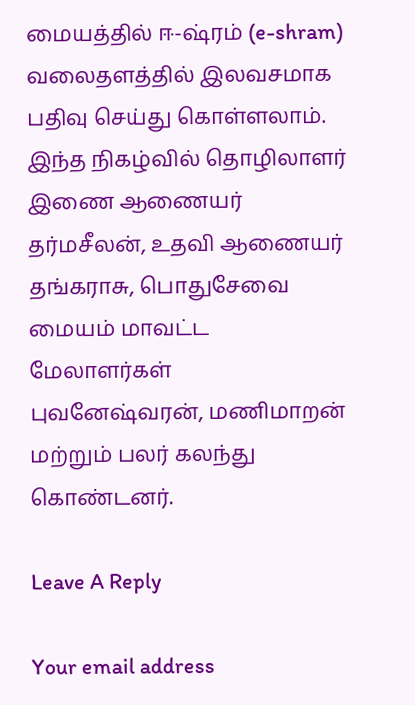மையத்தில் ஈ-ஷ்ரம் (e-shram) வலைதளத்தில் இலவசமாக பதிவு செய்து கொள்ளலாம். இந்த நிகழ்வில் தொழிலாளர் இணை ஆணையர் தர்மசீலன், உதவி ஆணையர் தங்கராசு, பொதுசேவை மையம் மாவட்ட மேலாளர்கள் புவனேஷ்வரன், மணிமாறன் மற்றும் பலர் கலந்து கொண்டனர்.

Leave A Reply

Your email address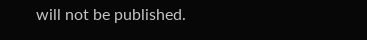will not be published.